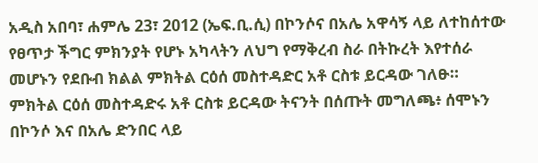አዲስ አበባ፣ ሐምሌ 23፣ 2012 (ኤፍ.ቢ.ሲ) በኮንሶና በአሌ አዋሳኝ ላይ ለተከሰተው የፀጥታ ችግር ምክንያት የሆኑ አካላትን ለህግ የማቅረብ ስራ በትኩረት እየተሰራ መሆኑን የደቡብ ክልል ምክትል ርዕሰ መስተዳድር አቶ ርስቱ ይርዳው ገለፁ።
ምክትል ርዕሰ መስተዳድሩ አቶ ርስቱ ይርዳው ትናንት በሰጡት መግለጫ፥ ሰሞኑን በኮንሶ እና በአሌ ድንበር ላይ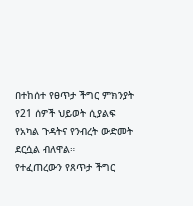በተከሰተ የፀጥታ ችግር ምክንያት የ21 ሰዎች ህይወት ሲያልፍ የአካል ጉዳትና የንብረት ውድመት ደርሷል ብለዋል።
የተፈጠረውን የጸጥታ ችግር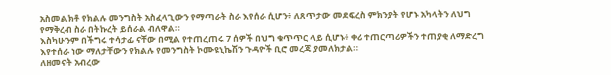አስመልክቶ የክልሉ መንግስት አስፈላጊውን የማጣራት ስራ እየሰራ ሲሆን፥ ለጸጥታው መደፍረስ ምክንያት የሆኑ አካላትን ለህግ የማቅረብ ስራ በትኩረት ይሰራል ብለዋል።
እስካሁንም በችግሩ ተሳታፊ ናቸው በሚል የተጠረጠሩ 7 ሰዎች በህግ ቁጥጥር ላይ ሲሆኑ፥ ቀሪ ተጠርጣሪዎችን ተጠያቂ ለማድረግ እየተሰራ ነው ማለታቸውን የክልሉ የመንግስት ኮሙዩኒኬሽን ጉዳዮች ቢሮ መረጃ ያመለክታል።
ለዘመናት አብረው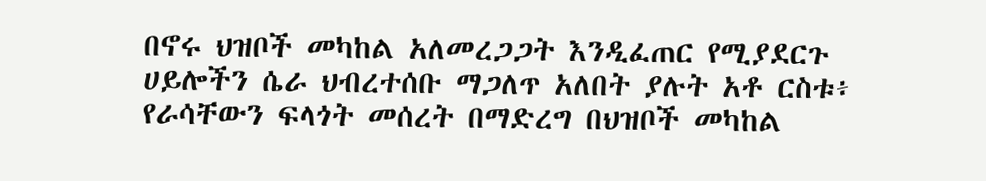በኖሩ ህዝቦች መካከል አለመረጋጋት እንዲፈጠር የሚያደርጉ ሀይሎችን ሴራ ህብረተሰቡ ማጋለጥ አለበት ያሉት አቶ ርስቱ፥ የራሳቸውን ፍላጎት መሰረት በማድረግ በህዝቦች መካከል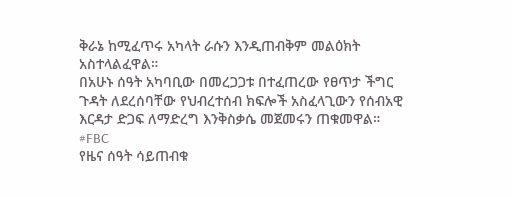ቅራኔ ከሚፈጥሩ አካላት ራሱን እንዲጠብቅም መልዕክት አስተላልፈዋል።
በአሁኑ ሰዓት አካባቢው በመረጋጋቱ በተፈጠረው የፀጥታ ችግር ጉዳት ለደረሰባቸው የህብረተሰብ ክፍሎች አስፈላጊውን የሰብአዊ እርዳታ ድጋፍ ለማድረግ እንቅስቃሴ መጀመሩን ጠቁመዋል።
#FBC
የዜና ሰዓት ሳይጠብቁ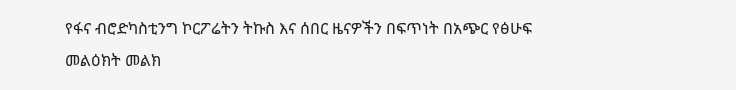የፋና ብሮድካስቲንግ ኮርፖሬትን ትኩስ እና ሰበር ዜናዎችን በፍጥነት በአጭር የፅሁፍ መልዕክት መልክ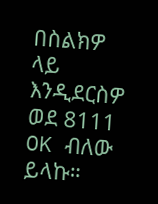በስልክዎ ላይ እንዲደርስዎ ወደ 8111 OK ብለው ይላኩ።